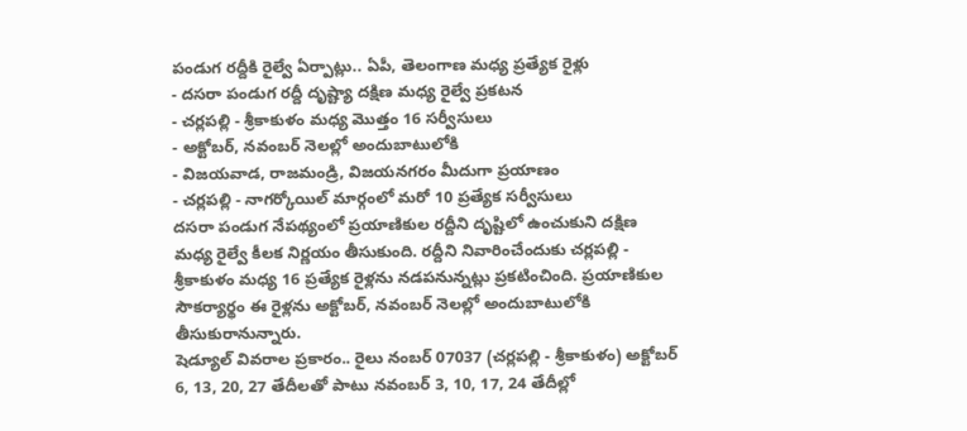పండుగ రద్దీకి రైల్వే ఏర్పాట్లు.. ఏపీ, తెలంగాణ మధ్య ప్రత్యేక రైళ్లు
- దసరా పండుగ రద్దీ దృష్ట్యా దక్షిణ మధ్య రైల్వే ప్రకటన
- చర్లపల్లి - శ్రీకాకుళం మధ్య మొత్తం 16 సర్వీసులు
- అక్టోబర్, నవంబర్ నెలల్లో అందుబాటులోకి
- విజయవాడ, రాజమండ్రి, విజయనగరం మీదుగా ప్రయాణం
- చర్లపల్లి - నాగర్కోయిల్ మార్గంలో మరో 10 ప్రత్యేక సర్వీసులు
దసరా పండుగ నేపథ్యంలో ప్రయాణికుల రద్దీని దృష్టిలో ఉంచుకుని దక్షిణ మధ్య రైల్వే కీలక నిర్ణయం తీసుకుంది. రద్దీని నివారించేందుకు చర్లపల్లి - శ్రీకాకుళం మధ్య 16 ప్రత్యేక రైళ్లను నడపనున్నట్లు ప్రకటించింది. ప్రయాణికుల సౌకర్యార్థం ఈ రైళ్లను అక్టోబర్, నవంబర్ నెలల్లో అందుబాటులోకి తీసుకురానున్నారు.
షెడ్యూల్ వివరాల ప్రకారం.. రైలు నంబర్ 07037 (చర్లపల్లి - శ్రీకాకుళం) అక్టోబర్ 6, 13, 20, 27 తేదీలతో పాటు నవంబర్ 3, 10, 17, 24 తేదీల్లో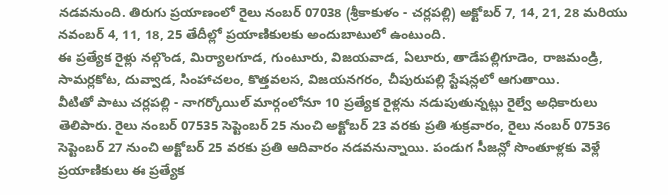నడవనుంది. తిరుగు ప్రయాణంలో రైలు నంబర్ 07038 (శ్రీకాకుళం - చర్లపల్లి) అక్టోబర్ 7, 14, 21, 28 మరియు నవంబర్ 4, 11, 18, 25 తేదీల్లో ప్రయాణికులకు అందుబాటులో ఉంటుంది.
ఈ ప్రత్యేక రైళ్లు నల్గొండ, మిర్యాలగూడ, గుంటూరు, విజయవాడ, ఏలూరు, తాడేపల్లిగూడెం, రాజమండ్రి, సామర్లకోట, దువ్వాడ, సింహాచలం, కొత్తవలస, విజయనగరం, చీపురుపల్లి స్టేషన్లలో ఆగుతాయి.
వీటితో పాటు చర్లపల్లి - నాగర్కోయిల్ మార్గంలోనూ 10 ప్రత్యేక రైళ్లను నడుపుతున్నట్లు రైల్వే అధికారులు తెలిపారు. రైలు నంబర్ 07535 సెప్టెంబర్ 25 నుంచి అక్టోబర్ 23 వరకు ప్రతి శుక్రవారం, రైలు నంబర్ 07536 సెప్టెంబర్ 27 నుంచి అక్టోబర్ 25 వరకు ప్రతి ఆదివారం నడవనున్నాయి. పండుగ సీజన్లో సొంతూళ్లకు వెళ్లే ప్రయాణికులు ఈ ప్రత్యేక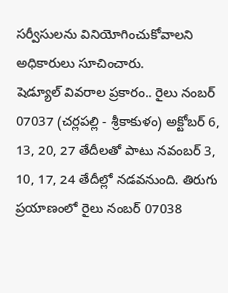సర్వీసులను వినియోగించుకోవాలని అధికారులు సూచించారు.
షెడ్యూల్ వివరాల ప్రకారం.. రైలు నంబర్ 07037 (చర్లపల్లి - శ్రీకాకుళం) అక్టోబర్ 6, 13, 20, 27 తేదీలతో పాటు నవంబర్ 3, 10, 17, 24 తేదీల్లో నడవనుంది. తిరుగు ప్రయాణంలో రైలు నంబర్ 07038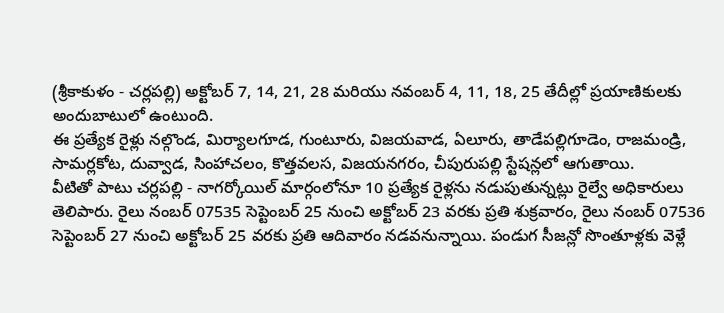(శ్రీకాకుళం - చర్లపల్లి) అక్టోబర్ 7, 14, 21, 28 మరియు నవంబర్ 4, 11, 18, 25 తేదీల్లో ప్రయాణికులకు అందుబాటులో ఉంటుంది.
ఈ ప్రత్యేక రైళ్లు నల్గొండ, మిర్యాలగూడ, గుంటూరు, విజయవాడ, ఏలూరు, తాడేపల్లిగూడెం, రాజమండ్రి, సామర్లకోట, దువ్వాడ, సింహాచలం, కొత్తవలస, విజయనగరం, చీపురుపల్లి స్టేషన్లలో ఆగుతాయి.
వీటితో పాటు చర్లపల్లి - నాగర్కోయిల్ మార్గంలోనూ 10 ప్రత్యేక రైళ్లను నడుపుతున్నట్లు రైల్వే అధికారులు తెలిపారు. రైలు నంబర్ 07535 సెప్టెంబర్ 25 నుంచి అక్టోబర్ 23 వరకు ప్రతి శుక్రవారం, రైలు నంబర్ 07536 సెప్టెంబర్ 27 నుంచి అక్టోబర్ 25 వరకు ప్రతి ఆదివారం నడవనున్నాయి. పండుగ సీజన్లో సొంతూళ్లకు వెళ్లే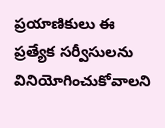ప్రయాణికులు ఈ ప్రత్యేక సర్వీసులను వినియోగించుకోవాలని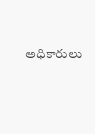అధికారులు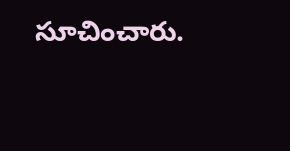సూచించారు.